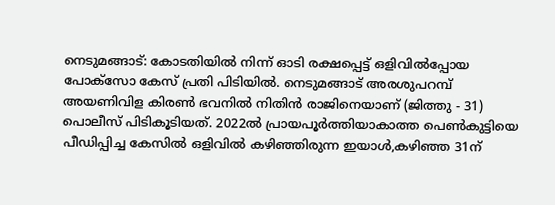നെടുമങ്ങാട്: കോടതിയിൽ നിന്ന് ഓടി രക്ഷപ്പെട്ട് ഒളിവിൽപ്പോയ പോക്സോ കേസ് പ്രതി പിടിയിൽ. നെടുമങ്ങാട് അരശുപറമ്പ് അയണിവിള കിരൺ ഭവനിൽ നിതിൻ രാജിനെയാണ് (ജിത്തു - 31) പൊലീസ് പിടികൂടിയത്. 2022ൽ പ്രായപൂർത്തിയാകാത്ത പെൺകുട്ടിയെ പീഡിപ്പിച്ച കേസിൽ ഒളിവിൽ കഴിഞ്ഞിരുന്ന ഇയാൾ,കഴിഞ്ഞ 31ന്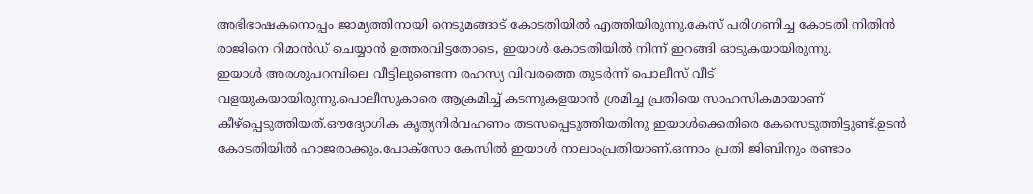അഭിഭാഷകനൊപ്പം ജാമ്യത്തിനായി നെടുമങ്ങാട് കോടതിയിൽ എത്തിയിരുന്നു.കേസ് പരിഗണിച്ച കോടതി നിതിൻ രാജിനെ റിമാൻഡ് ചെയ്യാൻ ഉത്തരവിട്ടതോടെ, ഇയാൾ കോടതിയിൽ നിന്ന് ഇറങ്ങി ഓടുകയായിരുന്നു.
ഇയാൾ അരശുപറമ്പിലെ വീട്ടിലുണ്ടെന്ന രഹസ്യ വിവരത്തെ തുടർന്ന് പൊലീസ് വീട് വളയുകയായിരുന്നു.പൊലീസുകാരെ ആക്രമിച്ച് കടന്നുകളയാൻ ശ്രമിച്ച പ്രതിയെ സാഹസികമായാണ് കീഴ്പ്പെടുത്തിയത്.ഔദ്യോഗിക കൃത്യനിർവഹണം തടസപ്പെടുത്തിയതിനു ഇയാൾക്കെതിരെ കേസെടുത്തിട്ടുണ്ട്.ഉടൻ കോടതിയിൽ ഹാജരാക്കും.പോക്സോ കേസിൽ ഇയാൾ നാലാംപ്രതിയാണ്.ഒന്നാം പ്രതി ജിബിനും രണ്ടാം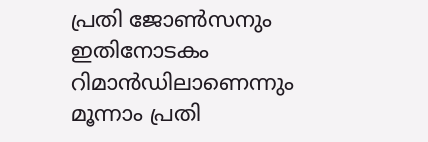പ്രതി ജോൺസനും ഇതിനോടകം റിമാൻഡിലാണെന്നും മൂന്നാം പ്രതി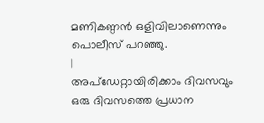മണികണ്ഠൻ ഒളിവിലാണെന്നും പൊലീസ് പറഞ്ഞു.
|
അപ്ഡേറ്റായിരിക്കാം ദിവസവും
ഒരു ദിവസത്തെ പ്രധാന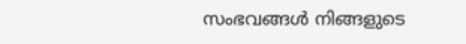സംഭവങ്ങൾ നിങ്ങളുടെ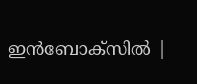ഇൻബോക്സിൽ |